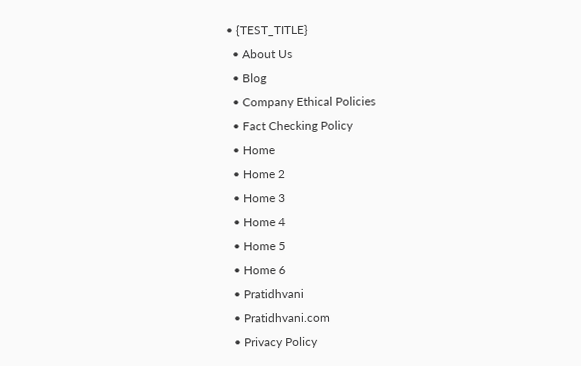• {TEST_TITLE}
  • About Us
  • Blog
  • Company Ethical Policies
  • Fact Checking Policy
  • Home
  • Home 2
  • Home 3
  • Home 4
  • Home 5
  • Home 6
  • Pratidhvani
  • Pratidhvani.com
  • Privacy Policy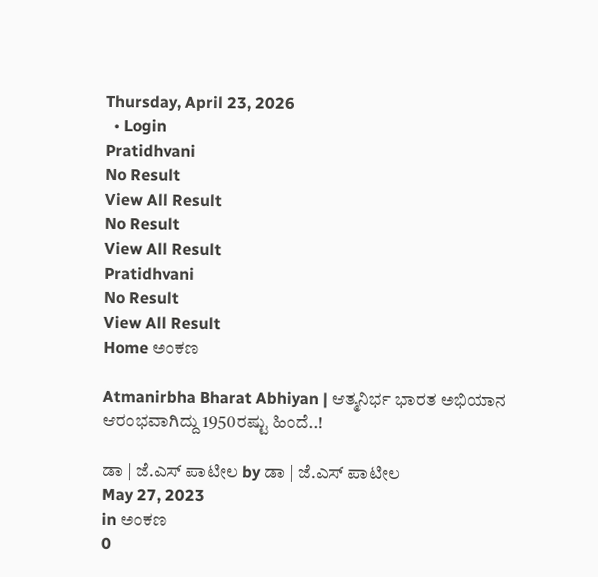Thursday, April 23, 2026
  • Login
Pratidhvani
No Result
View All Result
No Result
View All Result
Pratidhvani
No Result
View All Result
Home ಅಂಕಣ

Atmanirbha Bharat Abhiyan | ಆತ್ಮನಿರ್ಭ ಭಾರತ ಅಭಿಯಾನ ಆರಂಭವಾಗಿದ್ದು 1950ರಷ್ಟು ಹಿಂದೆ..!

ಡಾ | ಜೆ.ಎಸ್ ಪಾಟೀಲ by ಡಾ | ಜೆ.ಎಸ್ ಪಾಟೀಲ
May 27, 2023
in ಅಂಕಣ
0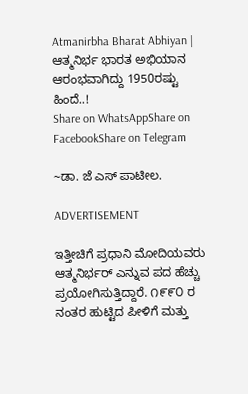Atmanirbha Bharat Abhiyan | ಆತ್ಮನಿರ್ಭ ಭಾರತ ಅಭಿಯಾನ ಆರಂಭವಾಗಿದ್ದು 1950ರಷ್ಟು ಹಿಂದೆ..!
Share on WhatsAppShare on FacebookShare on Telegram

~ಡಾ. ಜೆ ಎಸ್ ಪಾಟೀಲ.

ADVERTISEMENT

ಇತ್ತೀಚಿಗೆ ಪ್ರಧಾನಿ ಮೋದಿಯವರು ಆತ್ಮನಿರ್ಭರ್ ಎನ್ನುವ ಪದ ಹೆಚ್ಚು ಪ್ರಯೋಗಿಸುತ್ತಿದ್ದಾರೆ. ೧೯೯೦ ರ ನಂತರ ಹುಟ್ಟಿದ ಪೀಳಿಗೆ ಮತ್ತು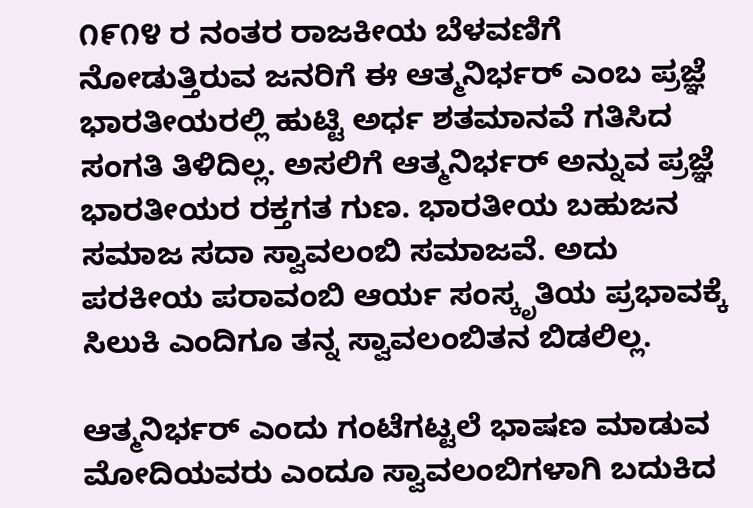೧೯೧೪ ರ ನಂತರ ರಾಜಕೀಯ ಬೆಳವಣಿಗೆ ನೋಡುತ್ತಿರುವ ಜನರಿಗೆ ಈ ಆತ್ಮನಿರ್ಭರ್ ಎಂಬ ಪ್ರಜ್ಞೆ ಭಾರತೀಯರಲ್ಲಿ ಹುಟ್ಟಿ ಅರ್ಧ ಶತಮಾನವೆ ಗತಿಸಿದ ಸಂಗತಿ ತಿಳಿದಿಲ್ಲ. ಅಸಲಿಗೆ ಆತ್ಮನಿರ್ಭರ್ ಅನ್ನುವ ಪ್ರಜ್ಞೆ ಭಾರತೀಯರ ರಕ್ತಗತ ಗುಣ. ಭಾರತೀಯ ಬಹುಜನ ಸಮಾಜ ಸದಾ ಸ್ವಾವಲಂಬಿ ಸಮಾಜವೆ. ಅದು ಪರಕೀಯ ಪರಾವಂಬಿ ಆರ್ಯ ಸಂಸ್ಕೃತಿಯ ಪ್ರಭಾವಕ್ಕೆ ಸಿಲುಕಿ ಎಂದಿಗೂ ತನ್ನ ಸ್ವಾವಲಂಬಿತನ ಬಿಡಲಿಲ್ಲ.

ಆತ್ಮನಿರ್ಭರ್ ಎಂದು ಗಂಟೆಗಟ್ಟಲೆ ಭಾಷಣ ಮಾಡುವ ಮೋದಿಯವರು ಎಂದೂ ಸ್ವಾವಲಂಬಿಗಳಾಗಿ ಬದುಕಿದ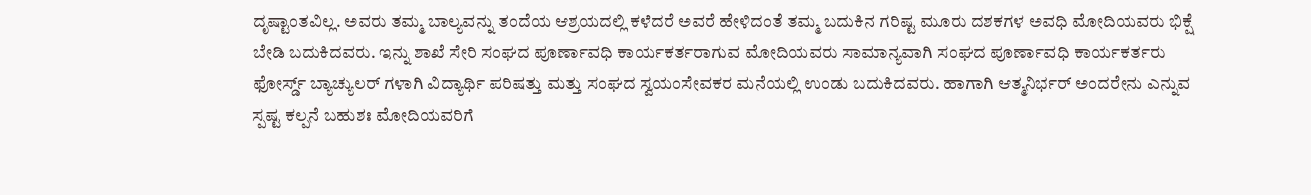ದೃಷ್ಟಾಂತವಿಲ್ಲ. ಅವರು ತಮ್ಮ ಬಾಲ್ಯವನ್ನು ತಂದೆಯ ಆಶ್ರಯದಲ್ಲಿ ಕಳೆದರೆ ಅವರೆ ಹೇಳಿದಂತೆ ತಮ್ಮ ಬದುಕಿನ ಗರಿಷ್ಟ ಮೂರು ದಶಕಗಳ ಅವಧಿ ಮೋದಿಯವರು ಭಿಕ್ಷೆ ಬೇಡಿ ಬದುಕಿದವರು. ಇನ್ನು ಶಾಖೆ ಸೇರಿ ಸಂಘದ ಪೂರ್ಣಾವಧಿ ಕಾರ್ಯಕರ್ತರಾಗುವ ಮೋದಿಯವರು ಸಾಮಾನ್ಯವಾಗಿ ಸಂಘದ ಪೂರ್ಣಾವಧಿ ಕಾರ್ಯಕರ್ತರು ಫೋರ್ಸ್ಡ್ ಬ್ಯಾಚ್ಯುಲರ್ ಗಳಾಗಿ ವಿದ್ಯಾರ್ಥಿ ಪರಿಷತ್ತು ಮತ್ತು ಸಂಘದ ಸ್ವಯಂಸೇವಕರ ಮನೆಯಲ್ಲಿ ಉಂಡು ಬದುಕಿದವರು. ಹಾಗಾಗಿ ಆತ್ಮನಿರ್ಭರ್ ಅಂದರೇನು ಎನ್ನುವ ಸ್ಪಷ್ಟ ಕಲ್ಪನೆ ಬಹುಶಃ ಮೋದಿಯವರಿಗೆ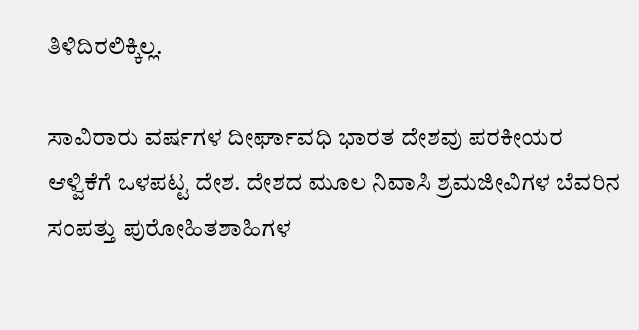ತಿಳಿದಿರಲಿಕ್ಕಿಲ್ಲ.

ಸಾವಿರಾರು ವರ್ಷಗಳ ದೀರ್ಘಾವಧಿ ಭಾರತ ದೇಶವು ಪರಕೀಯರ ಆಳ್ವಿಕೆಗೆ ಒಳಪಟ್ಟ ದೇಶ. ದೇಶದ ಮೂಲ ನಿವಾಸಿ ಶ್ರಮಜೀವಿಗಳ ಬೆವರಿನ ಸಂಪತ್ತು ಪುರೋಹಿತಶಾಹಿಗಳ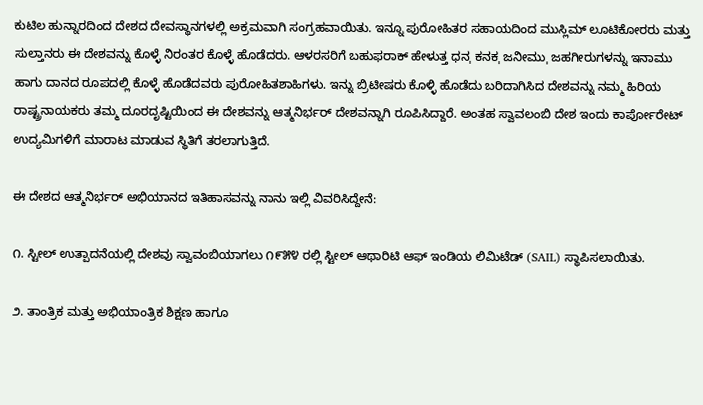ಕುಟಿಲ ಹುನ್ನಾರದಿಂದ ದೇಶದ ದೇವಸ್ಥಾನಗಳಲ್ಲಿ ಅಕ್ರಮವಾಗಿ ಸಂಗ್ರಹವಾಯಿತು. ಇನ್ನೂ ಪುರೋಹಿತರ ಸಹಾಯದಿಂದ ಮುಸ್ಲಿಮ್ ಲೂಟಿಕೋರರು ಮತ್ತು ಸುಲ್ತಾನರು ಈ ದೇಶವನ್ನು ಕೊಳ್ಳೆ ನಿರಂತರ ಕೊಳ್ಳೆ ಹೊಡೆದರು. ಆಳರಸರಿಗೆ ಬಹುಫರಾಕ್ ಹೇಳುತ್ತ ಧನˌ ಕನಕˌ ಜನೀಮುˌ ಜಹಗೀರುಗಳನ್ನು ಇನಾಮು ಹಾಗು ದಾನದ ರೂಪದಲ್ಲಿ ಕೊಳ್ಳೆ ಹೊಡೆದವರು ಪುರೋಹಿತಶಾಹಿಗಳು. ಇನ್ನು ಬ್ರಿಟೀಷರು ಕೊಳ್ಳಿ ಹೊಡೆದು ಬರಿದಾಗಿಸಿದ ದೇಶವನ್ನು ನಮ್ಮ ಹಿರಿಯ ರಾಷ್ಟ್ರನಾಯಕರು ತಮ್ಮ ದೂರದೃಷ್ಟಿಯಿಂದ ಈ ದೇಶವನ್ನು ಆತ್ಮನಿರ್ಭರ್ ದೇಶವನ್ನಾಗಿ ರೂಪಿಸಿದ್ದಾರೆ. ಅಂತಹ ಸ್ವಾವಲಂಬಿ ದೇಶ ಇಂದು ಕಾರ್ಪೋರೇಟ್ ಉದ್ಯಮಿಗಳಿಗೆ ಮಾರಾಟ ಮಾಡುವ ಸ್ಥಿತಿಗೆ ತರಲಾಗುತ್ತಿದೆ.

ಈ ದೇಶದ ಆತ್ಮನಿರ್ಭರ್ ಅಭಿಯಾನದ ಇತಿಹಾಸವನ್ನು ನಾನು ಇಲ್ಲಿ ವಿವರಿಸಿದ್ದೇನೆ:

೧. ಸ್ಟೀಲ್ ಉತ್ಪಾದನೆಯಲ್ಲಿ ದೇಶವು ಸ್ವಾವಂಬಿಯಾಗಲು ೧೯೫೪ ರಲ್ಲಿ ಸ್ಟೀಲ್ ಆಥಾರಿಟಿ ಆಫ್ ಇಂಡಿಯ ಲಿಮಿಟೆಡ್ (SAIL) ಸ್ಥಾಪಿಸಲಾಯಿತು.

೨. ತಾಂತ್ರಿಕ ಮತ್ತು ಅಭಿಯಾಂತ್ರಿಕ ಶಿಕ್ಷಣ ಹಾಗೂ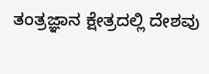ತಂತ್ರಜ್ಞಾನ ಕ್ಷೇತ್ರದಲ್ಲಿ ದೇಶವು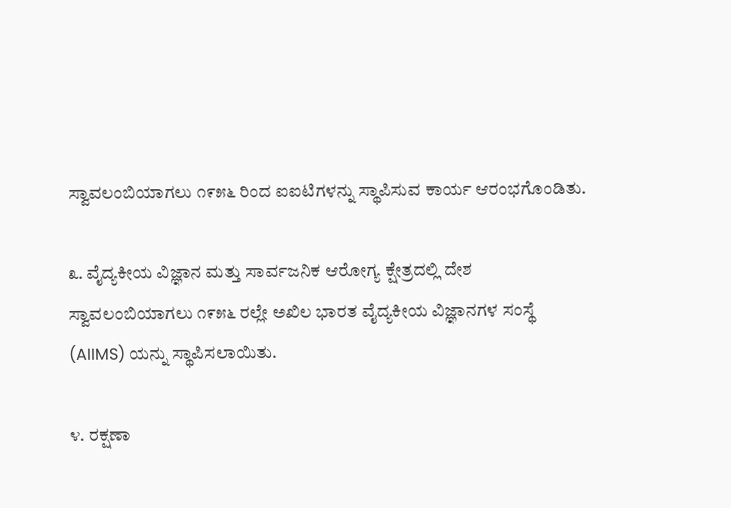ಸ್ವಾವಲಂಬಿಯಾಗಲು ೧೯೫೬ ರಿಂದ ಐಐಟಿಗಳನ್ನು ಸ್ಥಾಪಿಸುವ ಕಾರ್ಯ ಆರಂಭಗೊಂಡಿತು.

೩. ವೈದ್ಯಕೀಯ ವಿಜ್ಞಾನ ಮತ್ತು ಸಾರ್ವಜನಿಕ ಆರೋಗ್ಯ ಕ್ಷೇತ್ರದಲ್ಲಿ ದೇಶ ಸ್ವಾವಲಂಬಿಯಾಗಲು ೧೯೫೬ ರಲ್ಲೇ ಅಖಿಲ ಭಾರತ ವೈದ್ಯಕೀಯ ವಿಜ್ಞಾನಗಳ ಸಂಸ್ಥೆ (AIIMS) ಯನ್ನು ಸ್ಥಾಪಿಸಲಾಯಿತು.

೪. ರಕ್ಷಣಾ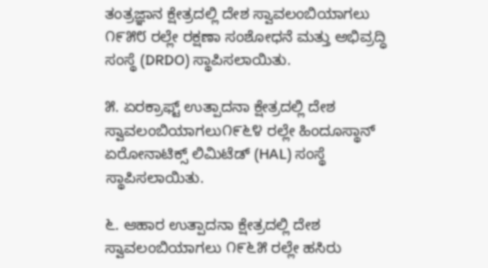ತಂತ್ರಜ್ಞಾನ ಕ್ಷೇತ್ರದಲ್ಲಿ ದೇಶ ಸ್ವಾವಲಂಬಿಯಾಗಲು ೧೯೫೮ ರಲ್ಲೇ ರಕ್ಷಣಾ ಸಂಶೋಧನೆ ಮತ್ತು ಅಭಿವ್ರದ್ಧಿ ಸಂಸ್ಥೆ (DRDO) ಸ್ಥಾಪಿಸಲಾಯಿತು.

೫. ಏರಕ್ರಾಫ್ಟ್ ಉತ್ಪಾದನಾ ಕ್ಷೇತ್ರದಲ್ಲಿ ದೇಶ ಸ್ವಾವಲಂಬಿಯಾಗಲು೧೯೬೪ ರಲ್ಲೇ ಹಿಂದೂಸ್ಥಾನ್ ಏರೋನಾಟಿಕ್ಸ್ ಲಿಮಿಟೆಡ್ (HAL) ಸಂಸ್ಥೆ ಸ್ಥಾಪಿಸಲಾಯಿತು.

೬. ಆಹಾರ ಉತ್ಪಾದನಾ ಕ್ಷೇತ್ರದಲ್ಲಿ ದೇಶ ಸ್ವಾವಲಂಬಿಯಾಗಲು ೧೯೬೫ ರಲ್ಲೇ ಹಸಿರು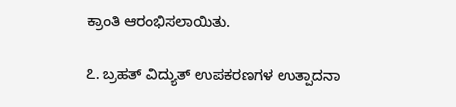ಕ್ರಾಂತಿ ಆರಂಭಿಸಲಾಯಿತು.

೭. ಬ್ರಹತ್ ವಿದ್ಯುತ್ ಉಪಕರಣಗಳ ಉತ್ಪಾದನಾ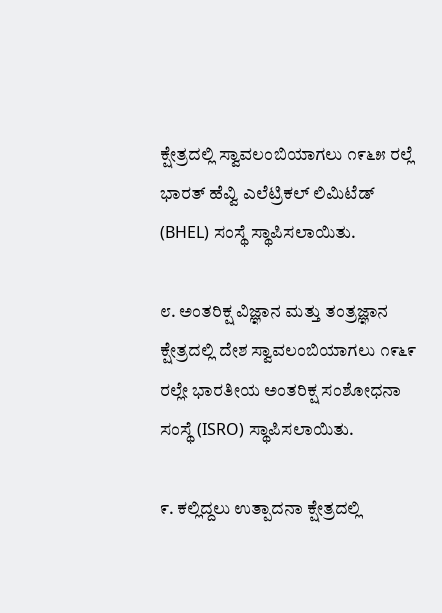ಕ್ಷೇತ್ರದಲ್ಲಿ ಸ್ವಾವಲಂಬಿಯಾಗಲು ೧೯೬೫ ರಲ್ಲೆ ಭಾರತ್ ಹೆವ್ವಿ ಎಲೆಟ್ರಿಕಲ್ ಲಿಮಿಟೆಡ್ (BHEL) ಸಂಸ್ಥೆ ಸ್ಥಾಪಿಸಲಾಯಿತು.

೮. ಅಂತರಿಕ್ಷ ವಿಜ್ಞಾನ ಮತ್ತು ತಂತ್ರಜ್ಞಾನ ಕ್ಷೇತ್ರದಲ್ಲಿ ದೇಶ ಸ್ವಾವಲಂಬಿಯಾಗಲು ೧೯೬೯ ರಲ್ಲೇ ಭಾರತೀಯ ಅಂತರಿಕ್ಷ ಸಂಶೋಧನಾ ಸಂಸ್ಥೆ (ISRO) ಸ್ಥಾಪಿಸಲಾಯಿತು.

೯. ಕಲ್ಲಿದ್ದಲು ಉತ್ಪಾದನಾ ಕ್ಷೇತ್ರದಲ್ಲಿ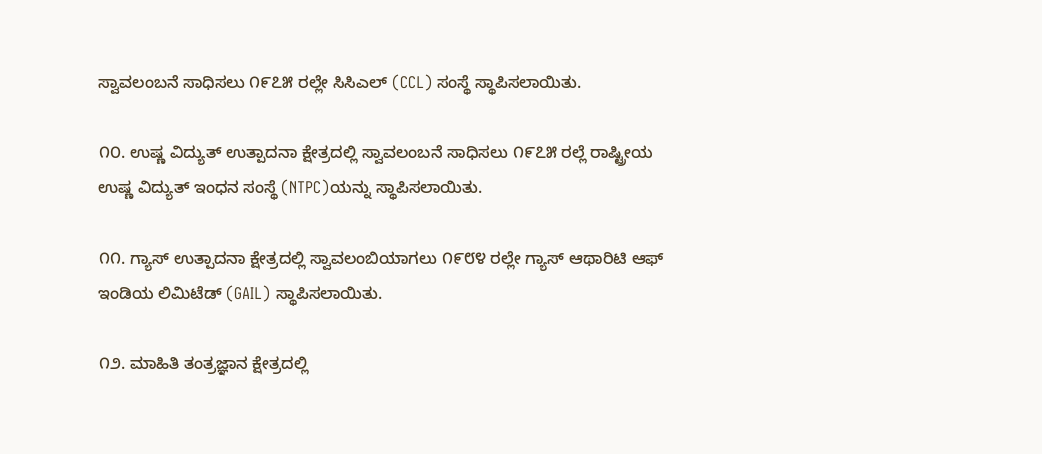ಸ್ವಾವಲಂಬನೆ ಸಾಧಿಸಲು ೧೯೭೫ ರಲ್ಲೇ ಸಿಸಿಎಲ್ (CCL) ಸಂಸ್ಥೆ ಸ್ಥಾಪಿಸಲಾಯಿತು.

೧೦. ಉಷ್ಣ ವಿದ್ಯುತ್ ಉತ್ಪಾದನಾ ಕ್ಷೇತ್ರದಲ್ಲಿ ಸ್ವಾವಲಂಬನೆ ಸಾಧಿಸಲು ೧೯೭೫ ರಲ್ಲೆ ರಾಷ್ಟ್ರೀಯ ಉಷ್ಣ ವಿದ್ಯುತ್ ಇಂಧನ ಸಂಸ್ಥೆ (NTPC)ಯನ್ನು ಸ್ಥಾಪಿಸಲಾಯಿತು.

೧೧. ಗ್ಯಾಸ್ ಉತ್ಪಾದನಾ ಕ್ಷೇತ್ರದಲ್ಲಿ ಸ್ವಾವಲಂಬಿಯಾಗಲು ೧೯೮೪ ರಲ್ಲೇ ಗ್ಯಾಸ್ ಆಥಾರಿಟಿ ಆಫ್ ಇಂಡಿಯ ಲಿಮಿಟೆಡ್ (GAIL) ಸ್ಥಾಪಿಸಲಾಯಿತು.

೧೨. ಮಾಹಿತಿ ತಂತ್ರಜ್ಞಾನ ಕ್ಷೇತ್ರದಲ್ಲಿ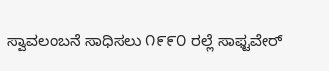ಸ್ವಾವಲಂಬನೆ ಸಾಧಿಸಲು ೧೯೯೦ ರಲ್ಲೆ ಸಾಫ್ಟವೇರ್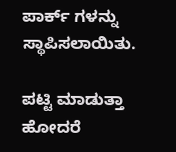ಪಾರ್ಕ್ ಗಳನ್ನು ಸ್ಥಾಪಿಸಲಾಯಿತು.

ಪಟ್ಟಿ ಮಾಡುತ್ತಾ ಹೋದರೆ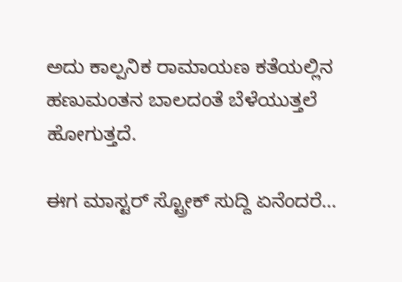ಅದು ಕಾಲ್ಪನಿಕ ರಾಮಾಯಣ ಕತೆಯಲ್ಲಿನ ಹಣುಮಂತನ ಬಾಲದಂತೆ ಬೆಳೆಯುತ್ತಲೆ ಹೋಗುತ್ತದೆ.

ಈಗ ಮಾಸ್ಟರ್ ಸ್ಟ್ರೋಕ್ ಸುದ್ದಿ ಏನೆಂದರೆ…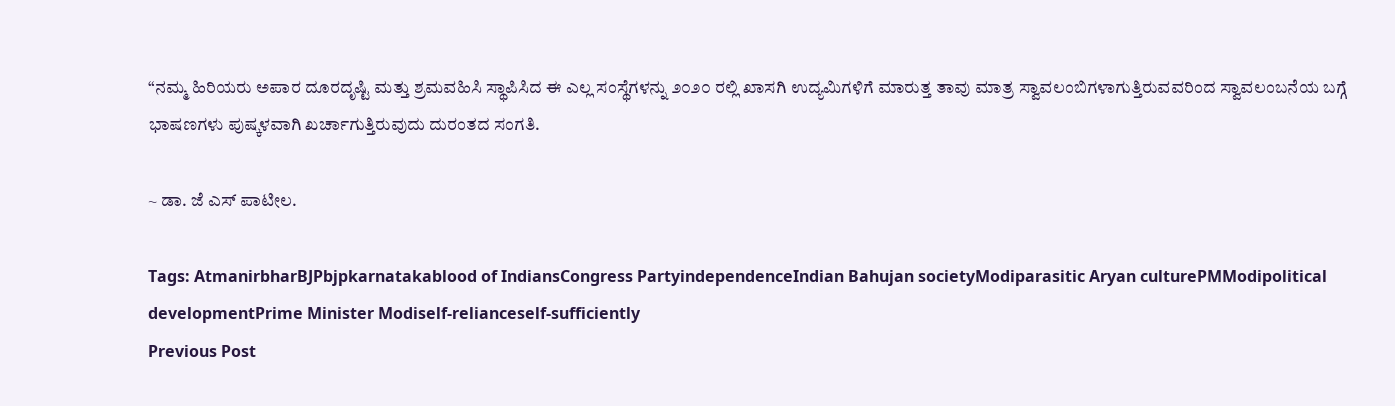“ನಮ್ಮ ಹಿರಿಯರು ಅಪಾರ ದೂರದೃಷ್ಟಿ ಮತ್ತು ಶ್ರಮವಹಿಸಿ ಸ್ಥಾಪಿಸಿದ ಈ ಎಲ್ಲ ಸಂಸ್ಥೆಗಳನ್ನು ೨೦೨೦ ರಲ್ಲಿ ಖಾಸಗಿ ಉದ್ಯಮಿಗಳಿಗೆ ಮಾರುತ್ತ ತಾವು ಮಾತ್ರ ಸ್ವಾವಲಂಬಿಗಳಾಗುತ್ತಿರುವವರಿಂದ ಸ್ವಾವಲಂಬನೆಯ ಬಗ್ಗೆ ಭಾಷಣಗಳು ಪುಷ್ಕಳವಾಗಿ ಖರ್ಚಾಗುತ್ತಿರುವುದು ದುರಂತದ ಸಂಗತಿ.

~ ಡಾ. ಜೆ ಎಸ್ ಪಾಟೀಲ.

Tags: AtmanirbharBJPbjpkarnatakablood of IndiansCongress PartyindependenceIndian Bahujan societyModiparasitic Aryan culturePMModipolitical developmentPrime Minister Modiself-relianceself-sufficiently
Previous Post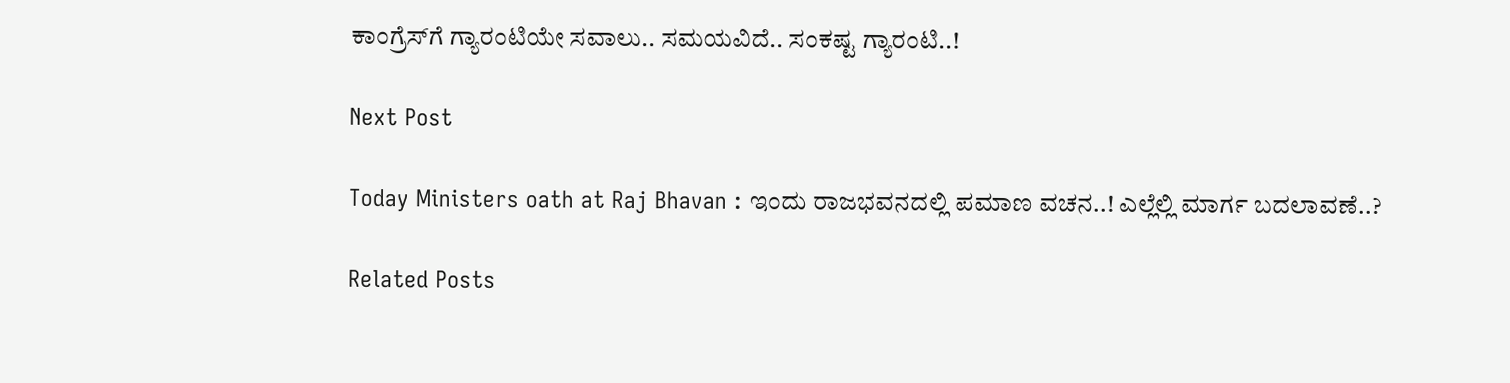ಕಾಂಗ್ರೆಸ್‌ಗೆ ಗ್ಯಾರಂಟಿಯೇ ಸವಾಲು.. ಸಮಯವಿದೆ.. ಸಂಕಷ್ಟ ಗ್ಯಾರಂಟಿ..!

Next Post

Today Ministers oath at Raj Bhavan : ಇಂದು ರಾಜಭವನದಲ್ಲಿ ಪಮಾಣ ವಚನ..! ಎಲ್ಲೆಲ್ಲಿ ಮಾರ್ಗ ಬದಲಾವಣೆ..?

Related Posts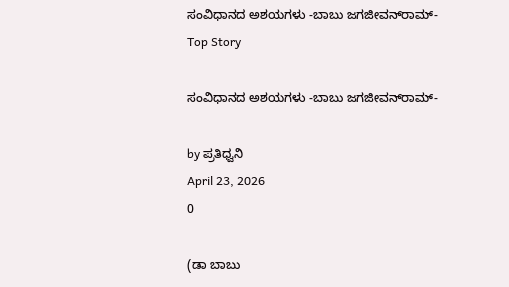ಸಂವಿಧಾನದ ಅಶಯಗಳು -ಬಾಬು ಜಗಜೀವನ್‌ರಾಮ್‌-
Top Story

ಸಂವಿಧಾನದ ಅಶಯಗಳು -ಬಾಬು ಜಗಜೀವನ್‌ರಾಮ್‌-

by ಪ್ರತಿಧ್ವನಿ
April 23, 2026
0

(ಡಾ ಬಾಬು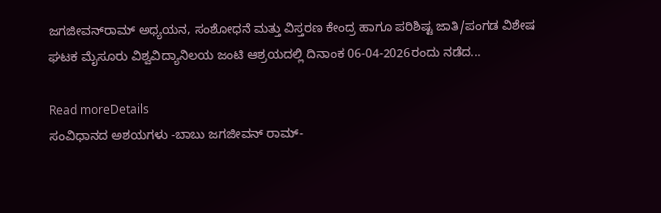ಜಗಜೀವನ್‌ರಾಮ್‌ ಅಧ್ಯಯನ, ಸಂಶೋಧನೆ ಮತ್ತು ವಿಸ್ತರಣ ಕೇಂದ್ರ ಹಾಗೂ ಪರಿಶಿಷ್ಟ ಜಾತಿ/ಪಂಗಡ ವಿಶೇಷ ಘಟಕ ಮೈಸೂರು ವಿಶ್ವವಿದ್ಯಾನಿಲಯ ಜಂಟಿ ಆಶ್ರಯದಲ್ಲಿ ದಿನಾಂಕ 06-04-2026ರಂದು ನಡೆದ...

Read moreDetails
ಸಂವಿಧಾನದ ಅಶಯಗಳು -ಬಾಬು ಜಗಜೀವನ್ ರಾಮ್-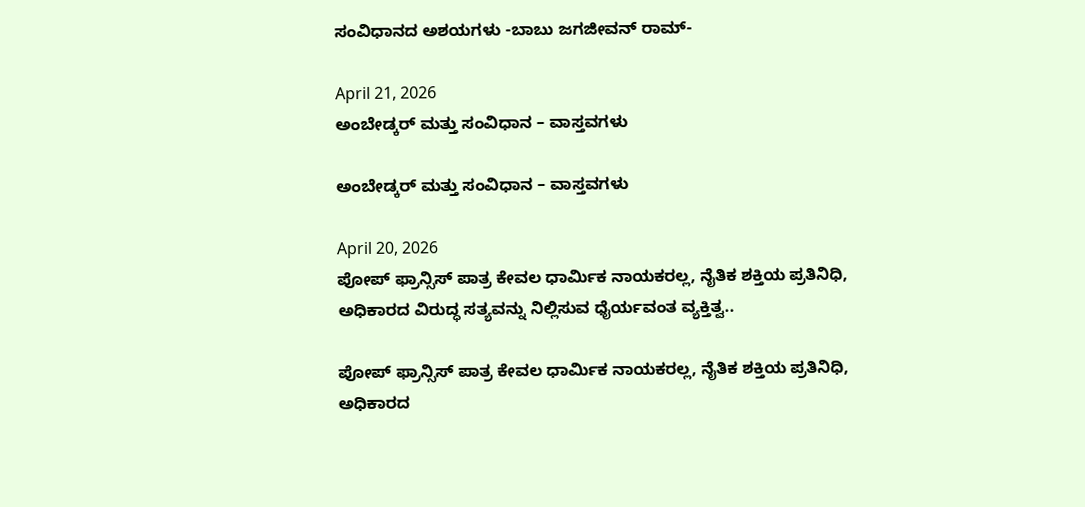ಸಂವಿಧಾನದ ಅಶಯಗಳು -ಬಾಬು ಜಗಜೀವನ್ ರಾಮ್-

April 21, 2026
ಅಂಬೇಡ್ಕರ್ ಮತ್ತು ಸಂವಿಧಾನ – ವಾಸ್ತವಗಳು

ಅಂಬೇಡ್ಕರ್ ಮತ್ತು ಸಂವಿಧಾನ – ವಾಸ್ತವಗಳು

April 20, 2026
ಪೋಪ್ ಫ್ರಾನ್ಸಿಸ್ ಪಾತ್ರ ಕೇವಲ ಧಾರ್ಮಿಕ ನಾಯಕರಲ್ಲ, ನೈತಿಕ ಶಕ್ತಿಯ ಪ್ರತಿನಿಧಿ, ಅಧಿಕಾರದ ವಿರುದ್ಧ ಸತ್ಯವನ್ನು ನಿಲ್ಲಿಸುವ ಧೈರ್ಯವಂತ ವ್ಯಕ್ತಿತ್ವ..

ಪೋಪ್ ಫ್ರಾನ್ಸಿಸ್ ಪಾತ್ರ ಕೇವಲ ಧಾರ್ಮಿಕ ನಾಯಕರಲ್ಲ, ನೈತಿಕ ಶಕ್ತಿಯ ಪ್ರತಿನಿಧಿ, ಅಧಿಕಾರದ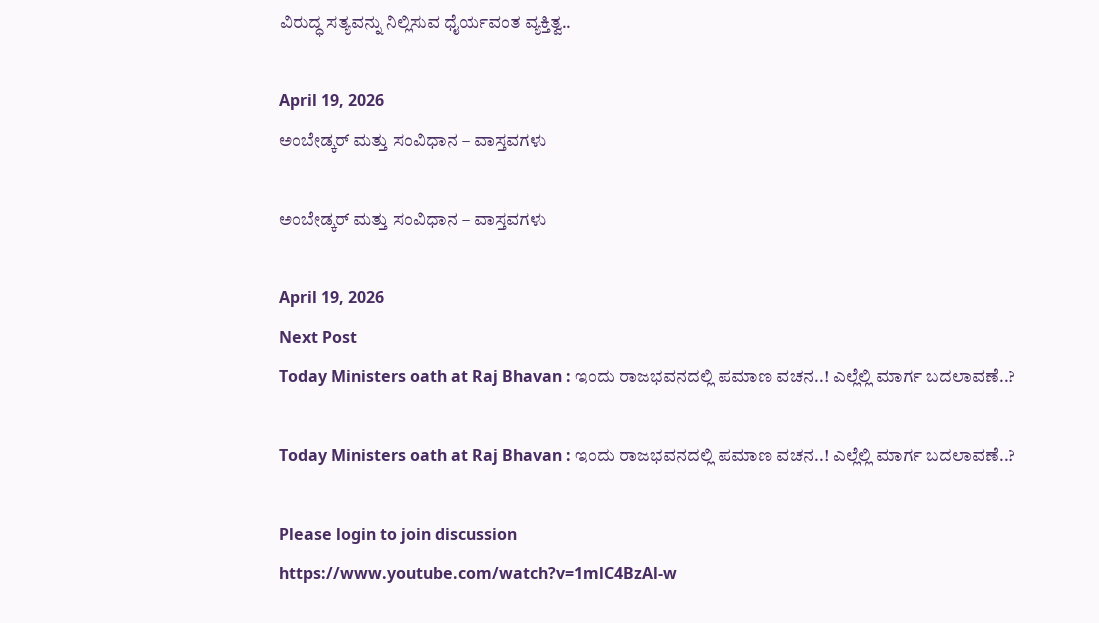ವಿರುದ್ಧ ಸತ್ಯವನ್ನು ನಿಲ್ಲಿಸುವ ಧೈರ್ಯವಂತ ವ್ಯಕ್ತಿತ್ವ..

April 19, 2026
ಅಂಬೇಡ್ಕರ್‌ ಮತ್ತು ಸಂವಿಧಾನ – ವಾಸ್ತವಗಳು

ಅಂಬೇಡ್ಕರ್‌ ಮತ್ತು ಸಂವಿಧಾನ – ವಾಸ್ತವಗಳು

April 19, 2026
Next Post
Today Ministers oath at Raj Bhavan : ಇಂದು ರಾಜಭವನದಲ್ಲಿ ಪಮಾಣ ವಚನ..! ಎಲ್ಲೆಲ್ಲಿ ಮಾರ್ಗ ಬದಲಾವಣೆ..?

Today Ministers oath at Raj Bhavan : ಇಂದು ರಾಜಭವನದಲ್ಲಿ ಪಮಾಣ ವಚನ..! ಎಲ್ಲೆಲ್ಲಿ ಮಾರ್ಗ ಬದಲಾವಣೆ..?

Please login to join discussion
https://www.youtube.com/watch?v=1mlC4BzAl-w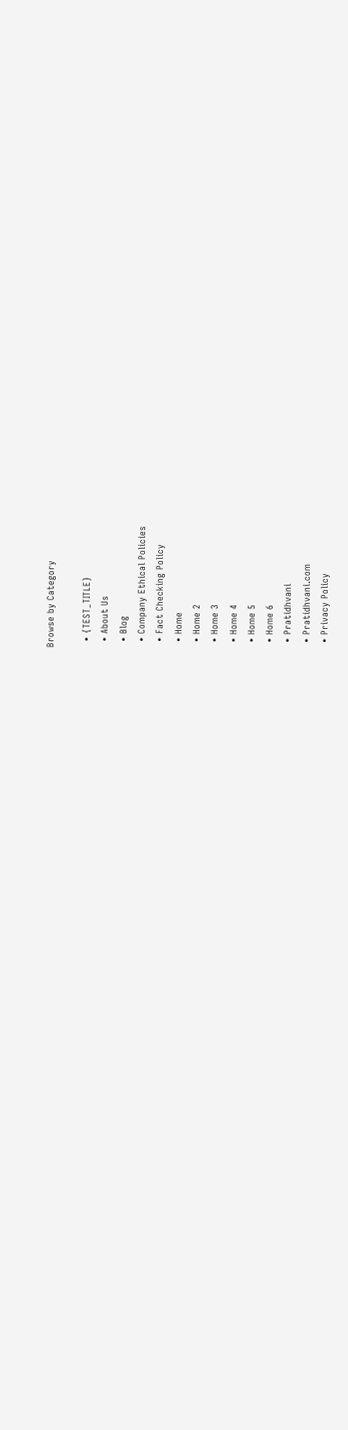Browse by Category

  • {TEST_TITLE}
  • About Us
  • Blog
  • Company Ethical Policies
  • Fact Checking Policy
  • Home
  • Home 2
  • Home 3
  • Home 4
  • Home 5
  • Home 6
  • Pratidhvani
  • Pratidhvani.com
  • Privacy Policy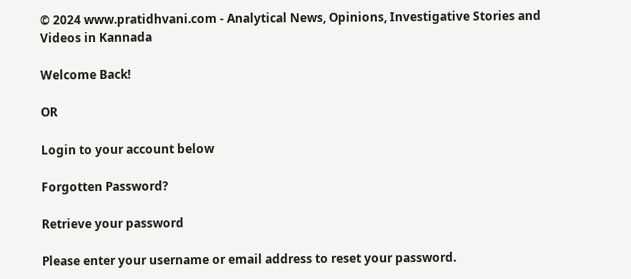© 2024 www.pratidhvani.com - Analytical News, Opinions, Investigative Stories and Videos in Kannada

Welcome Back!

OR

Login to your account below

Forgotten Password?

Retrieve your password

Please enter your username or email address to reset your password.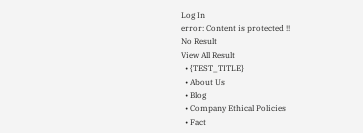Log In
error: Content is protected !!
No Result
View All Result
  • {TEST_TITLE}
  • About Us
  • Blog
  • Company Ethical Policies
  • Fact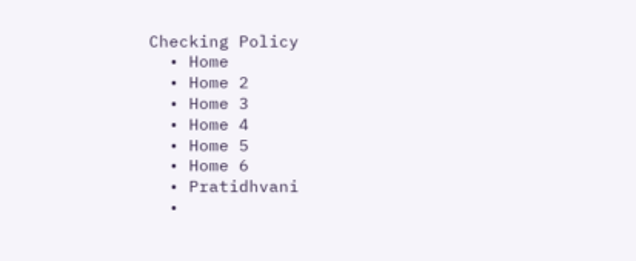Checking Policy
  • Home
  • Home 2
  • Home 3
  • Home 4
  • Home 5
  • Home 6
  • Pratidhvani
  •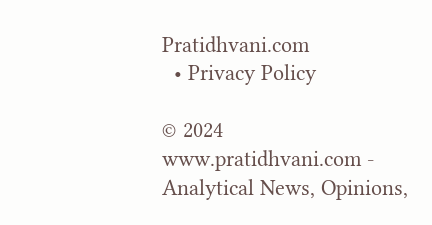Pratidhvani.com
  • Privacy Policy

© 2024 www.pratidhvani.com - Analytical News, Opinions,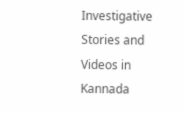Investigative Stories and Videos in Kannada